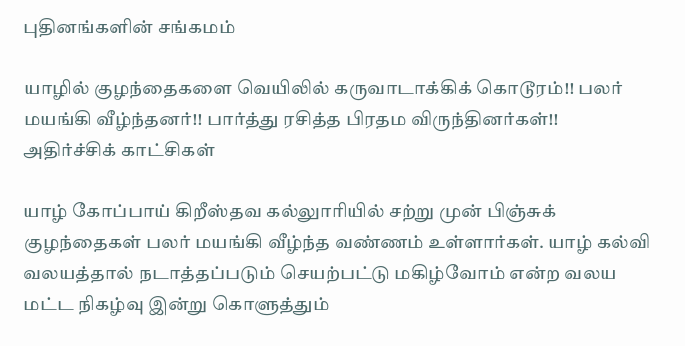புதினங்களின் சங்கமம்

யாழில் குழந்தைகளை வெயிலில் கருவாடாக்கிக் கொடூரம்!! பலர் மயங்கி வீழ்ந்தனர்!! பார்த்து ரசித்த பிரதம விருந்தினர்கள்!! அதிர்ச்சிக் காட்சிகள்

யாழ் கோப்பாய் கிறீஸ்தவ கல்லுாரியில் சற்று முன் பிஞ்சுக் குழந்தைகள் பலர் மயங்கி வீழ்ந்த வண்ணம் உள்ளார்கள். யாழ் கல்வி வலயத்தால் நடாத்தப்படும் செயற்பட்டு மகிழ்வோம் என்ற வலய மட்ட நிகழ்வு இன்று கொளுத்தும்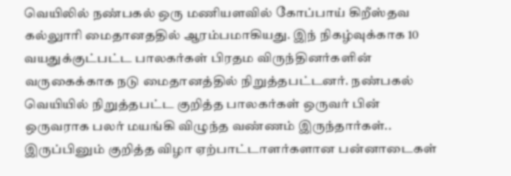வெயிலில் நண்பகல் ஒரு மணியளவில் கோப்பாய் கிறீஸ்தவ கல்லுாரி மைதானததில் ஆரம்பமாகியது. இந் நிகழ்வுக்காக 10 வயதுக்குட்பட்ட பாலகர்கள் பிரதம விருந்தினர்களின் வருகைக்காக நடு மைதானத்தில் நிறுத்தபட்டனர். நண்பகல் வெயியில் நிறுத்தபட்ட குறித்த பாலகர்கள் ஒருவர் பின் ஒருவராக பலர் மயங்கி விழுந்த வண்ணம் இருந்தார்கள்.. இருப்பினும் குறித்த விழா ஏற்பாட்டாளர்களான பன்னாடைகள்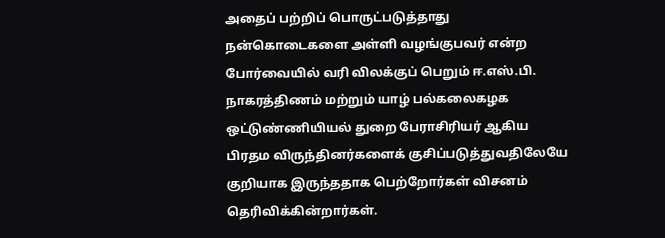அதைப் பற்றிப் பொருட்படுத்தாது நன்கொடைகளை அள்ளி வழங்குபவர் என்ற போர்வையில் வரி விலக்குப் பெறும் ஈ.எஸ்.பி. நாகரத்திணம் மற்றும் யாழ் பல்கலைகழக ஒட்டுண்ணியியல் துறை பேராசிரியர் ஆகிய பிரதம விருந்தினர்களைக் குசிப்படுத்துவதிலேயே குறியாக இருந்ததாக பெற்றோர்கள் விசனம் தெரிவிக்கின்றார்கள்.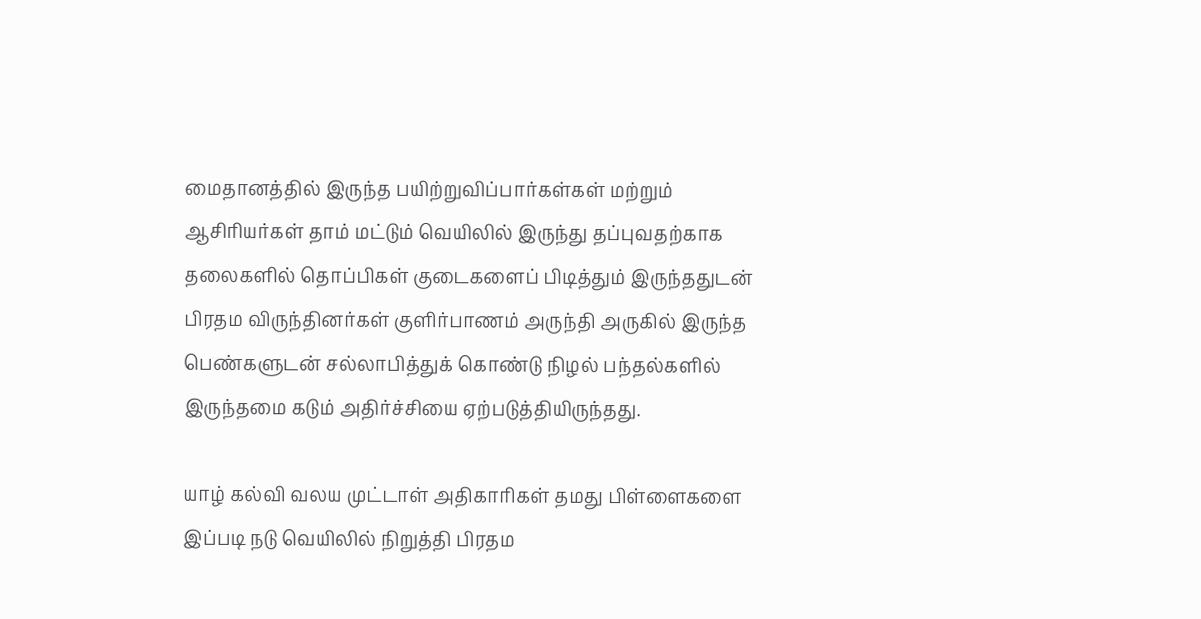மைதானத்தில் இருந்த பயிற்றுவிப்பார்கள்கள் மற்றும் ஆசிரியர்கள் தாம் மட்டும் வெயிலில் இருந்து தப்புவதற்காக தலைகளில் தொப்பிகள் குடைகளைப் பிடித்தும் இருந்ததுடன் பிரதம விருந்தினர்கள் குளிர்பாணம் அருந்தி அருகில் இருந்த பெண்களுடன் சல்லாபித்துக் கொண்டு நிழல் பந்தல்களில் இருந்தமை கடும் அதிர்ச்சியை ஏற்படுத்தியிருந்தது.

யாழ் கல்வி வலய முட்டாள் அதிகாரிகள் தமது பிள்ளைகளை இப்படி நடு வெயிலில் நிறுத்தி பிரதம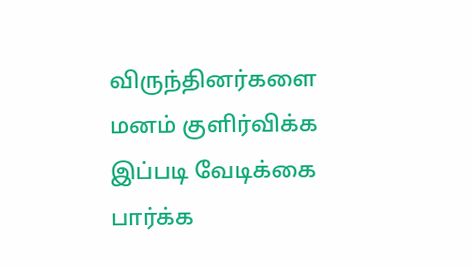விருந்தினர்களை மனம் குளிர்விக்க இப்படி வேடிக்கை பார்க்க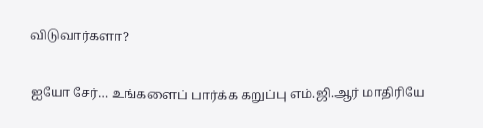விடுவார்களா?

ஐயோ சேர்… உங்களைப் பார்க்க கறுப்பு எம்.ஜி.ஆர் மாதிரியே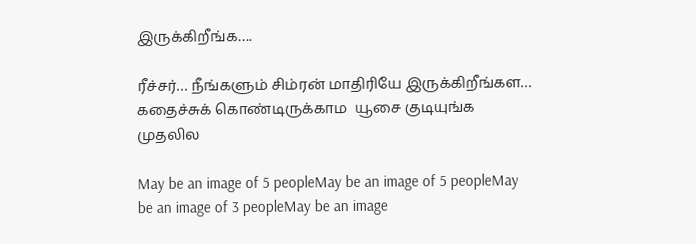இருக்கிறீங்க….

ரீச்சர்… நீங்களும் சிம்ரன் மாதிரியே இருக்கிறீங்கள… கதைச்சுக் கொண்டிருக்காம  யூசை குடியுங்க முதலில

May be an image of 5 peopleMay be an image of 5 peopleMay be an image of 3 peopleMay be an image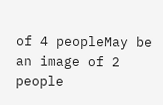of 4 peopleMay be an image of 2 people